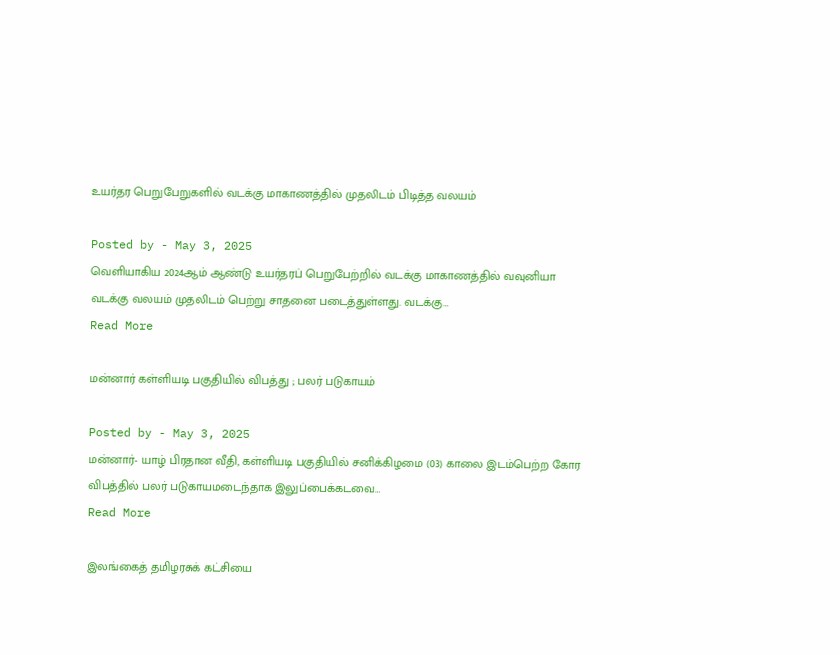உயர்தர பெறுபேறுகளில் வடக்கு மாகாணத்தில் முதலிடம் பிடித்த வலயம்

Posted by - May 3, 2025
வெளியாகிய 2024ஆம் ஆண்டு உயர்தரப் பெறுபேற்றில் வடக்கு மாகாணத்தில் வவுனியா வடக்கு வலயம் முதலிடம் பெற்று சாதனை படைத்துள்ளது. வடக்கு…
Read More

மன்னார் கள்ளியடி பகுதியில் விபத்து ; பலர் படுகாயம்

Posted by - May 3, 2025
மன்னார்- யாழ் பிரதான வீதி, கள்ளியடி பகுதியில் சனிக்கிழமை (03) காலை இடம்பெற்ற கோர விபத்தில் பலர் படுகாயமடைந்தாக இலுப்பைக்கடவை…
Read More

இலங்கைத் தமிழரசுக் கட்சியை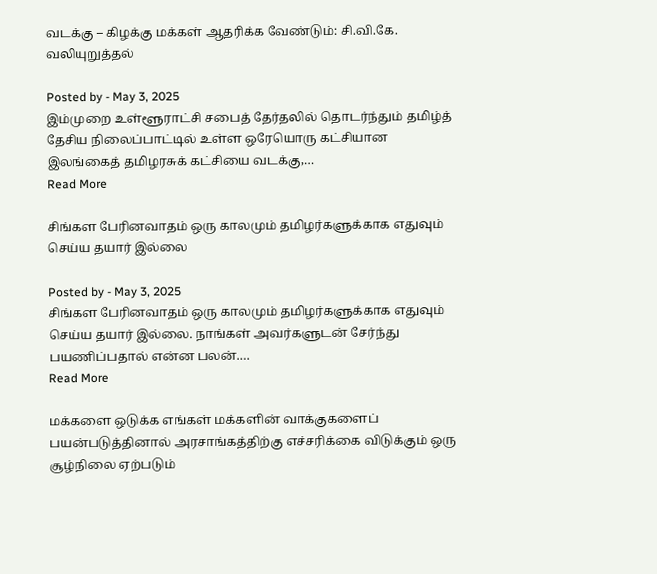வடக்கு – கிழக்கு மக்கள் ஆதரிக்க வேண்டும்: சி.வி.கே. வலியுறுத்தல்

Posted by - May 3, 2025
இம்முறை உள்ளூராட்சி சபைத் தேர்தலில் தொடர்ந்தும் தமிழ்த் தேசிய நிலைப்பாட்டில் உள்ள ஒரேயொரு கட்சியான இலங்கைத் தமிழரசுக் கட்சியை வடக்கு,…
Read More

சிங்கள பேரினவாதம் ஒரு காலமும் தமிழர்களுக்காக எதுவும் செய்ய தயார் இல்லை

Posted by - May 3, 2025
சிங்கள பேரினவாதம் ஒரு காலமும் தமிழர்களுக்காக எதுவும் செய்ய தயார் இல்லை. நாங்கள் அவர்களுடன் சேர்ந்து பயணிப்பதால் என்ன பலன்.…
Read More

மக்களை ஒடுக்க எங்கள் மக்களின் வாக்குகளைப் பயன்படுத்தினால் அரசாங்கத்திற்கு எச்சரிக்கை விடுக்கும் ஒரு சூழ்நிலை ஏற்படும்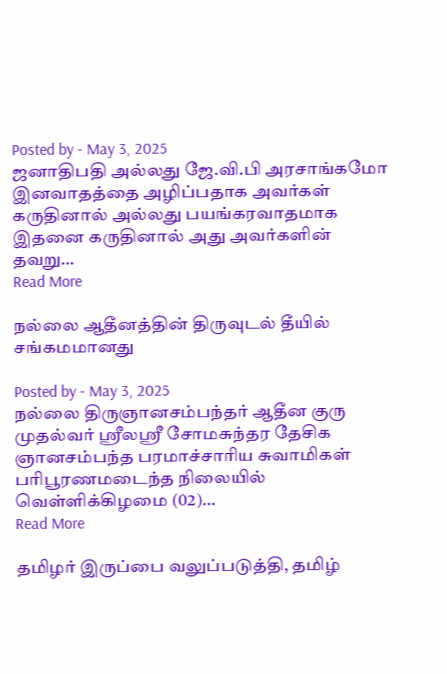Posted by - May 3, 2025
ஜனாதிபதி அல்லது ஜே.வி.பி அரசாங்கமோ இனவாதத்தை அழிப்பதாக அவர்கள் கருதினால் அல்லது பயங்கரவாதமாக இதனை கருதினால் அது அவர்களின் தவறு…
Read More

நல்லை ஆதீனத்தின் திருவுடல் தீயில் சங்கமமானது

Posted by - May 3, 2025
நல்லை திருஞானசம்பந்தர் ஆதீன குரு முதல்வர் ஸ்ரீலஸ்ரீ சோமசுந்தர தேசிக ஞானசம்பந்த பரமாச்சாரிய சுவாமிகள் பரிபூரணமடைந்த நிலையில் வெள்ளிக்கிழமை (02)…
Read More

தமிழர் இருப்பை வலுப்படுத்தி, தமிழ்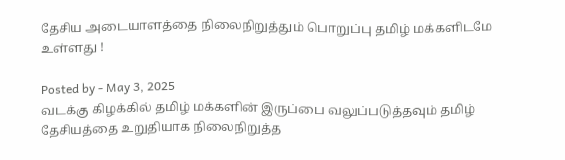தேசிய அடையாளத்தை நிலைநிறுத்தும் பொறுப்பு தமிழ் மக்களிடமே உள்ளது !

Posted by - May 3, 2025
வடக்கு கிழக்கில் தமிழ் மக்களின் இருப்பை வலுப்படுத்தவும் தமிழ் தேசியத்தை உறுதியாக நிலைநிறுத்த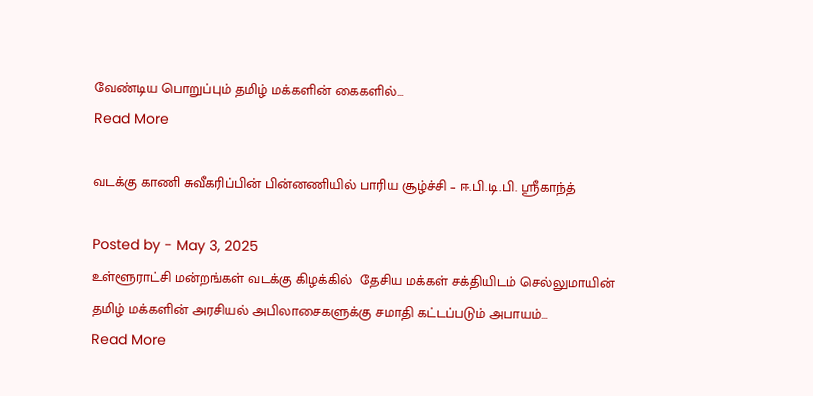வேண்டிய பொறுப்பும் தமிழ் மக்களின் கைகளில்…
Read More

வடக்கு காணி சுவீகரிப்பின் பின்னணியில் பாரிய சூழ்ச்சி – ஈ.பி.டி.பி. ஸ்ரீகாந்த்

Posted by - May 3, 2025
உள்ளூராட்சி மன்றங்கள் வடக்கு கிழக்கில்  தேசிய மக்கள் சக்தியிடம் செல்லுமாயின் தமிழ் மக்களின் அரசியல் அபிலாசைகளுக்கு சமாதி கட்டப்படும் அபாயம்…
Read More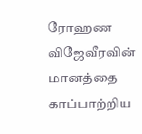ரோஹண விஜேவீரவின் மானத்தை காப்பாற்றிய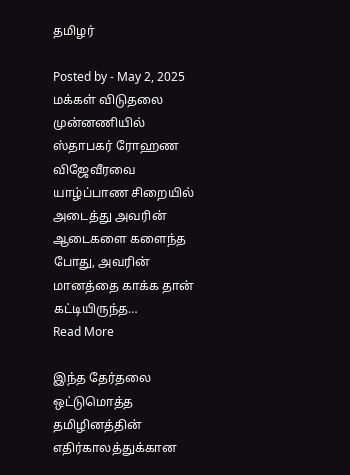தமிழர்

Posted by - May 2, 2025
மக்கள் விடுதலை முன்னணியில் ஸ்தாபகர் ரோஹண விஜேவீரவை யாழ்ப்பாண சிறையில் அடைத்து அவரின் ஆடைகளை களைந்த போது, அவரின் மானத்தை காக்க தான் கட்டியிருந்த…
Read More

இந்த தேர்தலை ஒட்டுமொத்த தமிழினத்தின் எதிர்காலத்துக்கான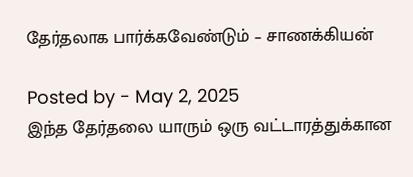தேர்தலாக பார்க்கவேண்டும் – சாணக்கியன்

Posted by - May 2, 2025
இந்த தேர்தலை யாரும் ஒரு வட்டாரத்துக்கான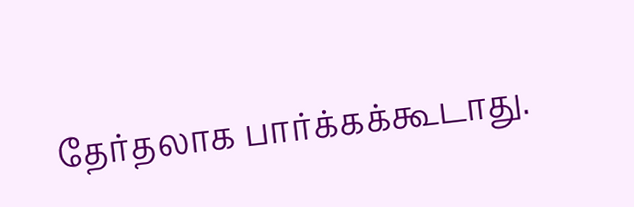தேர்தலாக பார்க்கக்கூடாது.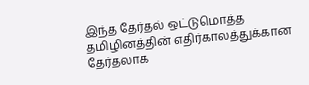இந்த தேர்தல் ஒட்டுமொத்த தமிழினத்தின் எதிர்காலத்துக்கான தேர்தலாக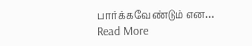பார்க்கவேண்டும் என…
Read More